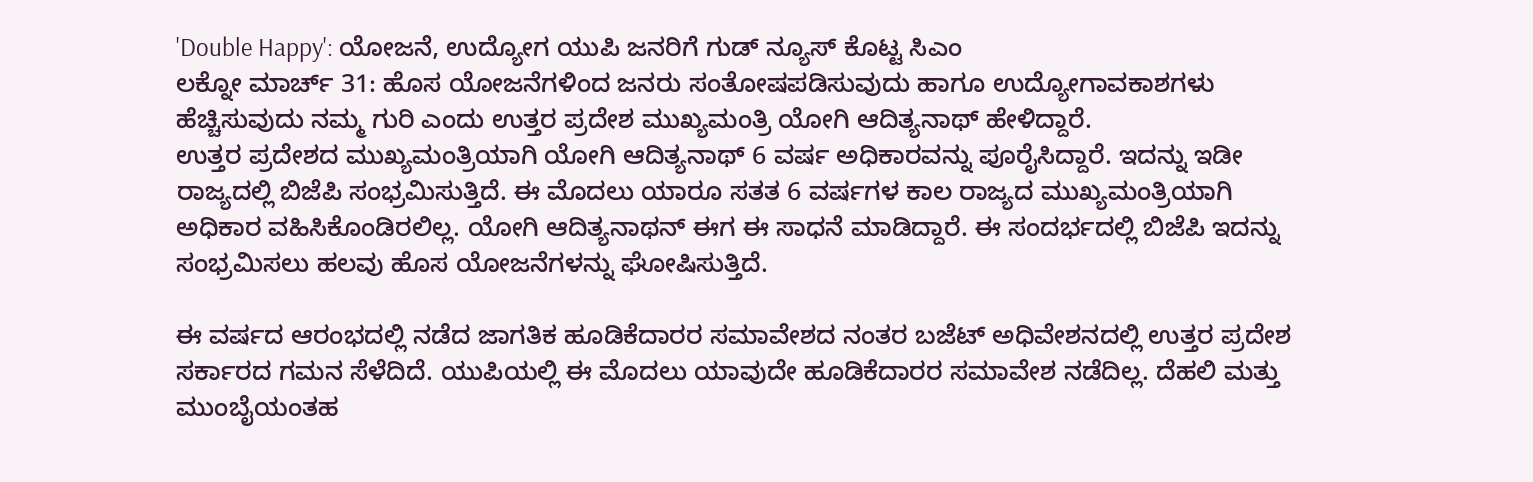'Double Happy': ಯೋಜನೆ, ಉದ್ಯೋಗ ಯುಪಿ ಜನರಿಗೆ ಗುಡ್ ನ್ಯೂಸ್ ಕೊಟ್ಟ ಸಿಎಂ
ಲಕ್ನೋ ಮಾರ್ಚ್ 31: ಹೊಸ ಯೋಜನೆಗಳಿಂದ ಜನರು ಸಂತೋಷಪಡಿಸುವುದು ಹಾಗೂ ಉದ್ಯೋಗಾವಕಾಶಗಳು ಹೆಚ್ಚಿಸುವುದು ನಮ್ಮ ಗುರಿ ಎಂದು ಉತ್ತರ ಪ್ರದೇಶ ಮುಖ್ಯಮಂತ್ರಿ ಯೋಗಿ ಆದಿತ್ಯನಾಥ್ ಹೇಳಿದ್ದಾರೆ.
ಉತ್ತರ ಪ್ರದೇಶದ ಮುಖ್ಯಮಂತ್ರಿಯಾಗಿ ಯೋಗಿ ಆದಿತ್ಯನಾಥ್ 6 ವರ್ಷ ಅಧಿಕಾರವನ್ನು ಪೂರೈಸಿದ್ದಾರೆ. ಇದನ್ನು ಇಡೀ ರಾಜ್ಯದಲ್ಲಿ ಬಿಜೆಪಿ ಸಂಭ್ರಮಿಸುತ್ತಿದೆ. ಈ ಮೊದಲು ಯಾರೂ ಸತತ 6 ವರ್ಷಗಳ ಕಾಲ ರಾಜ್ಯದ ಮುಖ್ಯಮಂತ್ರಿಯಾಗಿ ಅಧಿಕಾರ ವಹಿಸಿಕೊಂಡಿರಲಿಲ್ಲ. ಯೋಗಿ ಆದಿತ್ಯನಾಥನ್ ಈಗ ಈ ಸಾಧನೆ ಮಾಡಿದ್ದಾರೆ. ಈ ಸಂದರ್ಭದಲ್ಲಿ ಬಿಜೆಪಿ ಇದನ್ನು ಸಂಭ್ರಮಿಸಲು ಹಲವು ಹೊಸ ಯೋಜನೆಗಳನ್ನು ಘೋಷಿಸುತ್ತಿದೆ.

ಈ ವರ್ಷದ ಆರಂಭದಲ್ಲಿ ನಡೆದ ಜಾಗತಿಕ ಹೂಡಿಕೆದಾರರ ಸಮಾವೇಶದ ನಂತರ ಬಜೆಟ್ ಅಧಿವೇಶನದಲ್ಲಿ ಉತ್ತರ ಪ್ರದೇಶ ಸರ್ಕಾರದ ಗಮನ ಸೆಳೆದಿದೆ. ಯುಪಿಯಲ್ಲಿ ಈ ಮೊದಲು ಯಾವುದೇ ಹೂಡಿಕೆದಾರರ ಸಮಾವೇಶ ನಡೆದಿಲ್ಲ. ದೆಹಲಿ ಮತ್ತು ಮುಂಬೈಯಂತಹ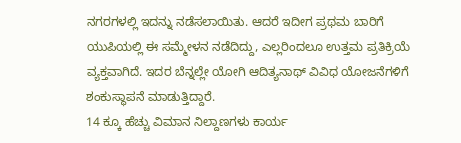ನಗರಗಳಲ್ಲಿ ಇದನ್ನು ನಡೆಸಲಾಯಿತು. ಆದರೆ ಇದೀಗ ಪ್ರಥಮ ಬಾರಿಗೆ ಯುಪಿಯಲ್ಲಿ ಈ ಸಮ್ಮೇಳನ ನಡೆದಿದ್ದು, ಎಲ್ಲರಿಂದಲೂ ಉತ್ತಮ ಪ್ರತಿಕ್ರಿಯೆ ವ್ಯಕ್ತವಾಗಿದೆ. ಇದರ ಬೆನ್ನಲ್ಲೇ ಯೋಗಿ ಆದಿತ್ಯನಾಥ್ ವಿವಿಧ ಯೋಜನೆಗಳಿಗೆ ಶಂಕುಸ್ಥಾಪನೆ ಮಾಡುತ್ತಿದ್ದಾರೆ.
14 ಕ್ಕೂ ಹೆಚ್ಚು ವಿಮಾನ ನಿಲ್ದಾಣಗಳು ಕಾರ್ಯ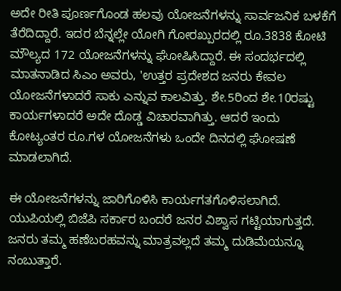ಅದೇ ರೀತಿ ಪೂರ್ಣಗೊಂಡ ಹಲವು ಯೋಜನೆಗಳನ್ನು ಸಾರ್ವಜನಿಕ ಬಳಕೆಗೆ ತೆರೆದಿದ್ದಾರೆ. ಇದರ ಬೆನ್ನಲ್ಲೇ ಯೋಗಿ ಗೋರಖ್ಪುರದಲ್ಲಿ ರೂ.3838 ಕೋಟಿ ಮೌಲ್ಯದ 172 ಯೋಜನೆಗಳನ್ನು ಘೋಷಿಸಿದ್ದಾರೆ. ಈ ಸಂದರ್ಭದಲ್ಲಿ ಮಾತನಾಡಿದ ಸಿಎಂ ಅವರು, 'ಉತ್ತರ ಪ್ರದೇಶದ ಜನರು ಕೇವಲ ಯೋಜನೆಗಳಾದರೆ ಸಾಕು ಎನ್ನುವ ಕಾಲವಿತ್ತು. ಶೇ.5ರಿಂದ ಶೇ.10ರಷ್ಟು ಕಾರ್ಯಗಳಾದರೆ ಅದೇ ದೊಡ್ಡ ವಿಚಾರವಾಗಿತ್ತು. ಆದರೆ ಇಂದು ಕೋಟ್ಯಂತರ ರೂ.ಗಳ ಯೋಜನೆಗಳು ಒಂದೇ ದಿನದಲ್ಲಿ ಘೋಷಣೆ ಮಾಡಲಾಗಿದೆ.

ಈ ಯೋಜನೆಗಳನ್ನು ಜಾರಿಗೊಳಿಸಿ ಕಾರ್ಯಗತಗೊಳಿಸಲಾಗಿದೆ. ಯುಪಿಯಲ್ಲಿ ಬಿಜೆಪಿ ಸರ್ಕಾರ ಬಂದರೆ ಜನರ ವಿಶ್ವಾಸ ಗಟ್ಟಿಯಾಗುತ್ತದೆ. ಜನರು ತಮ್ಮ ಹಣೆಬರಹವನ್ನು ಮಾತ್ರವಲ್ಲದೆ ತಮ್ಮ ದುಡಿಮೆಯನ್ನೂ ನಂಬುತ್ತಾರೆ.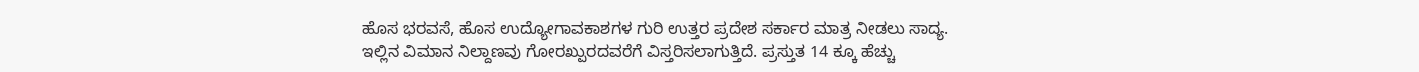ಹೊಸ ಭರವಸೆ, ಹೊಸ ಉದ್ಯೋಗಾವಕಾಶಗಳ ಗುರಿ ಉತ್ತರ ಪ್ರದೇಶ ಸರ್ಕಾರ ಮಾತ್ರ ನೀಡಲು ಸಾದ್ಯ. ಇಲ್ಲಿನ ವಿಮಾನ ನಿಲ್ದಾಣವು ಗೋರಖ್ಪುರದವರೆಗೆ ವಿಸ್ತರಿಸಲಾಗುತ್ತಿದೆ. ಪ್ರಸ್ತುತ 14 ಕ್ಕೂ ಹೆಚ್ಚು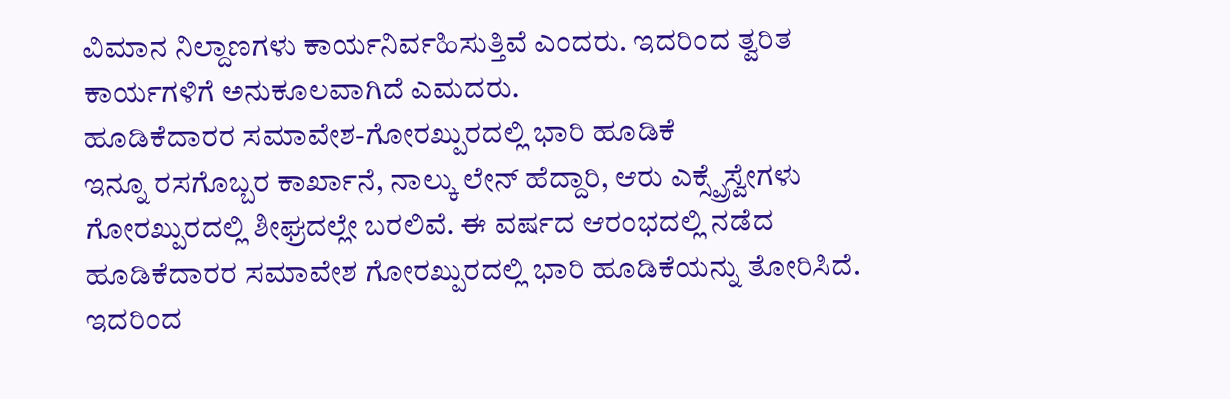ವಿಮಾನ ನಿಲ್ದಾಣಗಳು ಕಾರ್ಯನಿರ್ವಹಿಸುತ್ತಿವೆ ಎಂದರು. ಇದರಿಂದ ತ್ವರಿತ ಕಾರ್ಯಗಳಿಗೆ ಅನುಕೂಲವಾಗಿದೆ ಎಮದರು.
ಹೂಡಿಕೆದಾರರ ಸಮಾವೇಶ-ಗೋರಖ್ಪುರದಲ್ಲಿ ಭಾರಿ ಹೂಡಿಕೆ
ಇನ್ನೂ ರಸಗೊಬ್ಬರ ಕಾರ್ಖಾನೆ, ನಾಲ್ಕು ಲೇನ್ ಹೆದ್ದಾರಿ, ಆರು ಎಕ್ಸ್ಪ್ರೆಸ್ವೇಗಳು ಗೋರಖ್ಪುರದಲ್ಲಿ ಶೀಘ್ರದಲ್ಲೇ ಬರಲಿವೆ. ಈ ವರ್ಷದ ಆರಂಭದಲ್ಲಿ ನಡೆದ ಹೂಡಿಕೆದಾರರ ಸಮಾವೇಶ ಗೋರಖ್ಪುರದಲ್ಲಿ ಭಾರಿ ಹೂಡಿಕೆಯನ್ನು ತೋರಿಸಿದೆ. ಇದರಿಂದ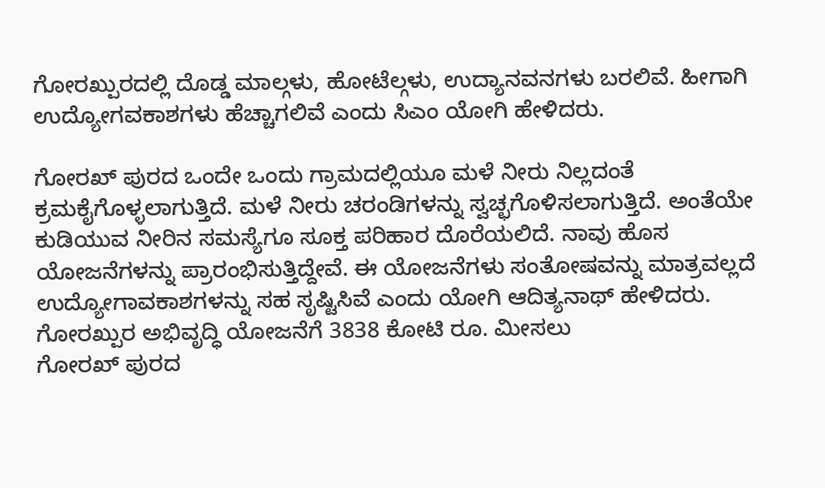ಗೋರಖ್ಪುರದಲ್ಲಿ ದೊಡ್ಡ ಮಾಲ್ಗಳು, ಹೋಟೆಲ್ಗಳು, ಉದ್ಯಾನವನಗಳು ಬರಲಿವೆ. ಹೀಗಾಗಿ ಉದ್ಯೋಗವಕಾಶಗಳು ಹೆಚ್ಚಾಗಲಿವೆ ಎಂದು ಸಿಎಂ ಯೋಗಿ ಹೇಳಿದರು.

ಗೋರಖ್ ಪುರದ ಒಂದೇ ಒಂದು ಗ್ರಾಮದಲ್ಲಿಯೂ ಮಳೆ ನೀರು ನಿಲ್ಲದಂತೆ ಕ್ರಮಕೈಗೊಳ್ಳಲಾಗುತ್ತಿದೆ. ಮಳೆ ನೀರು ಚರಂಡಿಗಳನ್ನು ಸ್ವಚ್ಛಗೊಳಿಸಲಾಗುತ್ತಿದೆ. ಅಂತೆಯೇ ಕುಡಿಯುವ ನೀರಿನ ಸಮಸ್ಯೆಗೂ ಸೂಕ್ತ ಪರಿಹಾರ ದೊರೆಯಲಿದೆ. ನಾವು ಹೊಸ ಯೋಜನೆಗಳನ್ನು ಪ್ರಾರಂಭಿಸುತ್ತಿದ್ದೇವೆ. ಈ ಯೋಜನೆಗಳು ಸಂತೋಷವನ್ನು ಮಾತ್ರವಲ್ಲದೆ ಉದ್ಯೋಗಾವಕಾಶಗಳನ್ನು ಸಹ ಸೃಷ್ಟಿಸಿವೆ ಎಂದು ಯೋಗಿ ಆದಿತ್ಯನಾಥ್ ಹೇಳಿದರು.
ಗೋರಖ್ಪುರ ಅಭಿವೃದ್ಧಿ ಯೋಜನೆಗೆ 3838 ಕೋಟಿ ರೂ. ಮೀಸಲು
ಗೋರಖ್ ಪುರದ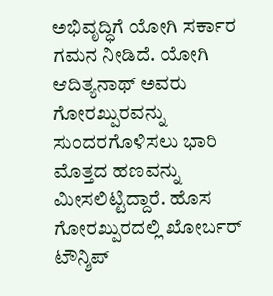ಅಭಿವೃದ್ಧಿಗೆ ಯೋಗಿ ಸರ್ಕಾರ ಗಮನ ನೀಡಿದೆ. ಯೋಗಿ ಆದಿತ್ಯನಾಥ್ ಅವರು ಗೋರಖ್ಪುರವನ್ನು ಸುಂದರಗೊಳಿಸಲು ಭಾರಿ ಮೊತ್ತದ ಹಣವನ್ನು ಮೀಸಲಿಟ್ಟಿದ್ದಾರೆ. ಹೊಸ ಗೋರಖ್ಪುರದಲ್ಲಿ ಖೋರ್ಬರ್ ಟೌನ್ಶಿಪ್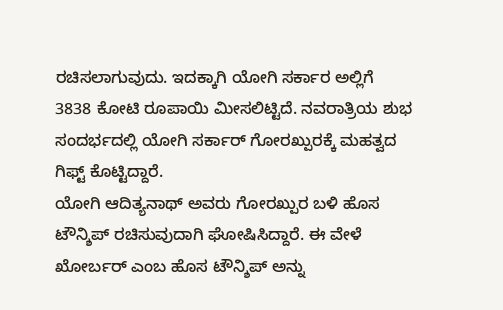ರಚಿಸಲಾಗುವುದು. ಇದಕ್ಕಾಗಿ ಯೋಗಿ ಸರ್ಕಾರ ಅಲ್ಲಿಗೆ 3838 ಕೋಟಿ ರೂಪಾಯಿ ಮೀಸಲಿಟ್ಟಿದೆ. ನವರಾತ್ರಿಯ ಶುಭ ಸಂದರ್ಭದಲ್ಲಿ ಯೋಗಿ ಸರ್ಕಾರ್ ಗೋರಖ್ಪುರಕ್ಕೆ ಮಹತ್ವದ ಗಿಫ್ಟ್ ಕೊಟ್ಟಿದ್ದಾರೆ.
ಯೋಗಿ ಆದಿತ್ಯನಾಥ್ ಅವರು ಗೋರಖ್ಪುರ ಬಳಿ ಹೊಸ ಟೌನ್ಶಿಪ್ ರಚಿಸುವುದಾಗಿ ಘೋಷಿಸಿದ್ದಾರೆ. ಈ ವೇಳೆ ಖೋರ್ಬರ್ ಎಂಬ ಹೊಸ ಟೌನ್ಶಿಪ್ ಅನ್ನು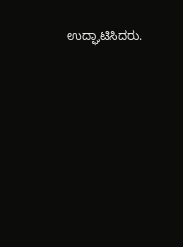ಉದ್ಘಾಟಿಸಿದರು.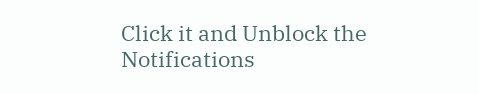Click it and Unblock the Notifications